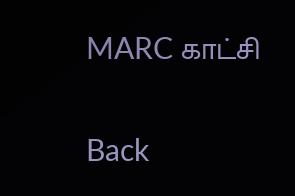MARC காட்சி

Back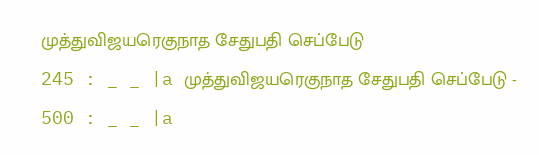முத்துவிஜயரெகுநாத சேதுபதி செப்பேடு
245 : _ _ |a முத்துவிஜயரெகுநாத சேதுபதி செப்பேடு -
500 : _ _ |a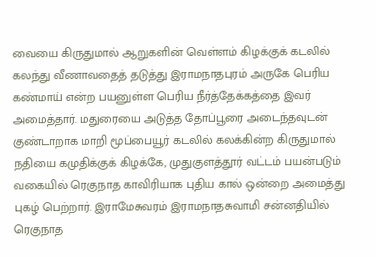வையை கிருதுமால் ஆறுகளின் வெள்ளம் கிழக்குக் கடலில் கலந்து வீணாவதைத் தடுத்து இராமநாதபுரம் அருகே பெரிய கண்மாய் என்ற பயனுள்ள பெரிய நீர்த்தேக்கத்தை இவர் அமைத்தார். மதுரையை அடுத்த தோப்பூரை அடைந்தவுடன் குண்டாறாக மாறி மூப்பையூர் கடலில் கலக்கின்ற கிருதுமால் நதியை கமுதிக்குக் கிழக்கே, முதுகுளத்தூர் வட்டம் பயன்படும் வகையில் ரெகுநாத காவிரியாக புதிய கால் ஒன்றை அமைத்து புகழ் பெற்றார். இராமேசுவரம் இராமநாதசுவாமி சன்னதியில் ரெகுநாத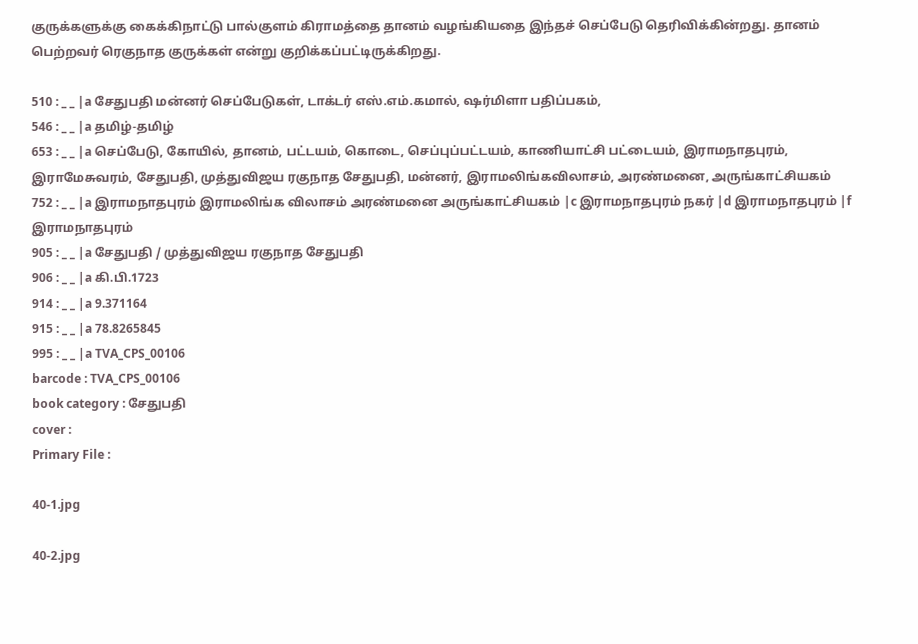குருக்களுக்கு கைக்கிநாட்டு பால்குளம் கிராமத்தை தானம் வழங்கியதை இந்தச் செப்பேடு தெரிவிக்கின்றது. தானம் பெற்றவர் ரெகுநாத குருக்கள் என்று குறிக்கப்பட்டிருக்கிறது.

510 : _ _ |a சேதுபதி மன்னர் செப்பேடுகள், டாக்டர் எஸ்.எம்.கமால், ஷர்மிளா பதிப்பகம்,
546 : _ _ |a தமிழ்-தமிழ்
653 : _ _ |a செப்பேடு, கோயில், தானம், பட்டயம், கொடை, செப்புப்பட்டயம், காணியாட்சி பட்டையம், இராமநாதபுரம், இராமேசுவரம், சேதுபதி, முத்துவிஜய ரகுநாத சேதுபதி, மன்னர், இராமலிங்கவிலாசம், அரண்மனை, அருங்காட்சியகம்
752 : _ _ |a இராமநாதபுரம் இராமலிங்க விலாசம் அரண்மனை அருங்காட்சியகம் |c இராமநாதபுரம் நகர் |d இராமநாதபுரம் |f இராமநாதபுரம்
905 : _ _ |a சேதுபதி / முத்துவிஜய ரகுநாத சேதுபதி
906 : _ _ |a கி.பி.1723
914 : _ _ |a 9.371164
915 : _ _ |a 78.8265845
995 : _ _ |a TVA_CPS_00106
barcode : TVA_CPS_00106
book category : சேதுபதி
cover :
Primary File :

40-1.jpg

40-2.jpg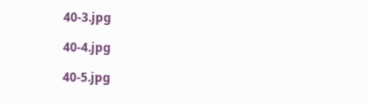40-3.jpg

40-4.jpg

40-5.jpg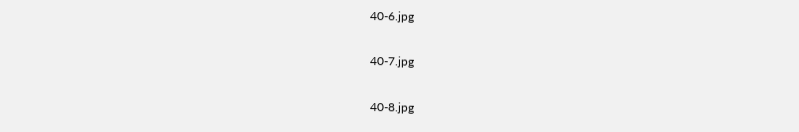40-6.jpg

40-7.jpg

40-8.jpg